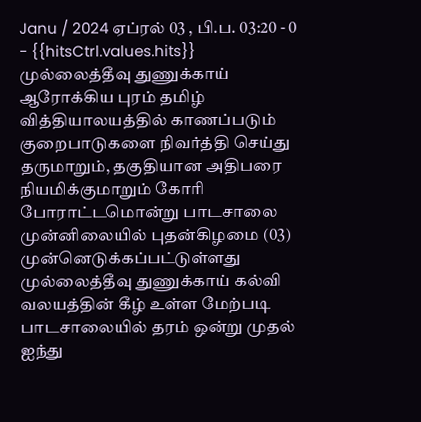Janu / 2024 ஏப்ரல் 03 , பி.ப. 03:20 - 0 - {{hitsCtrl.values.hits}}
முல்லைத்தீவு துணுக்காய் ஆரோக்கிய புரம் தமிழ் வித்தியாலயத்தில் காணப்படும் குறைபாடுகளை நிவர்த்தி செய்து தருமாறும், தகுதியான அதிபரை நியமிக்குமாறும் கோரி போராட்டமொன்று பாடசாலை முன்னிலையில் புதன்கிழமை (03) முன்னெடுக்கப்பட்டுள்ளது
முல்லைத்தீவு துணுக்காய் கல்வி வலயத்தின் கீழ் உள்ள மேற்படி பாடசாலையில் தரம் ஒன்று முதல் ஐந்து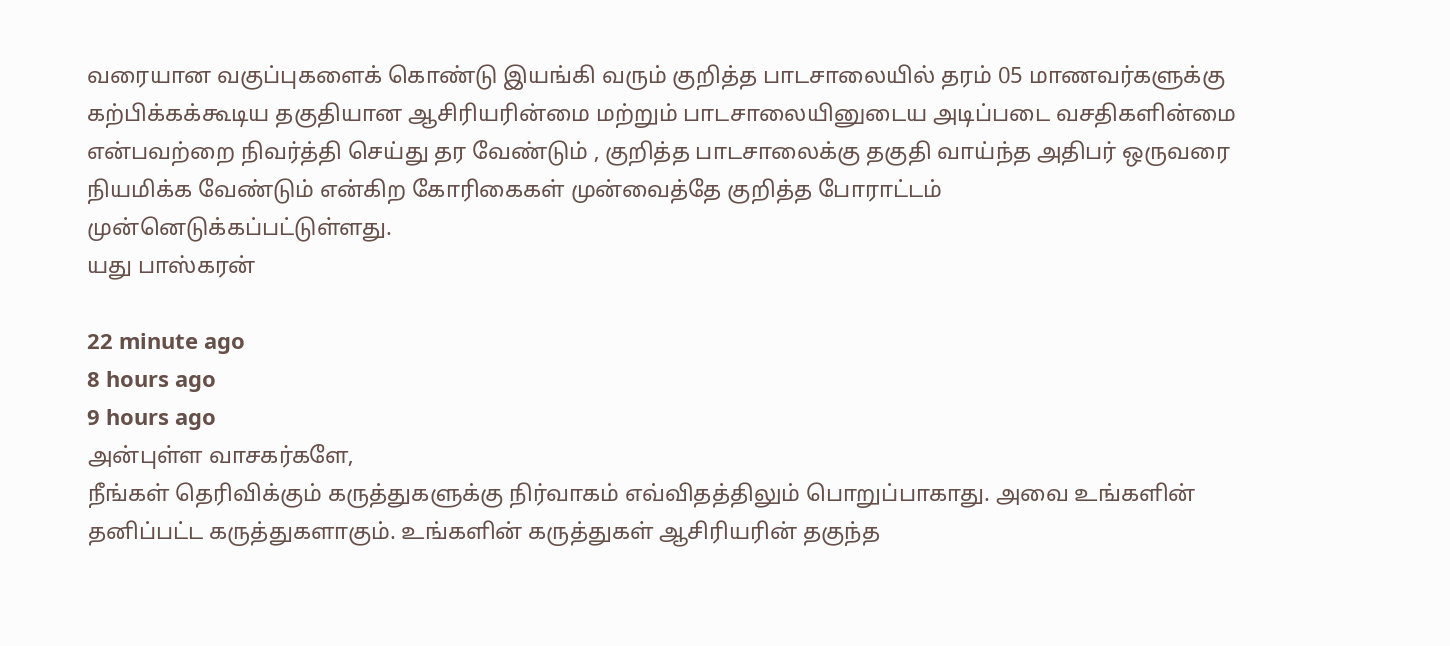வரையான வகுப்புகளைக் கொண்டு இயங்கி வரும் குறித்த பாடசாலையில் தரம் 05 மாணவர்களுக்கு கற்பிக்கக்கூடிய தகுதியான ஆசிரியரின்மை மற்றும் பாடசாலையினுடைய அடிப்படை வசதிகளின்மை என்பவற்றை நிவர்த்தி செய்து தர வேண்டும் , குறித்த பாடசாலைக்கு தகுதி வாய்ந்த அதிபர் ஒருவரை நியமிக்க வேண்டும் என்கிற கோரிகைகள் முன்வைத்தே குறித்த போராட்டம் முன்னெடுக்கப்பட்டுள்ளது.
யது பாஸ்கரன்

22 minute ago
8 hours ago
9 hours ago
அன்புள்ள வாசகர்களே,
நீங்கள் தெரிவிக்கும் கருத்துகளுக்கு நிர்வாகம் எவ்விதத்திலும் பொறுப்பாகாது. அவை உங்களின் தனிப்பட்ட கருத்துகளாகும். உங்களின் கருத்துகள் ஆசிரியரின் தகுந்த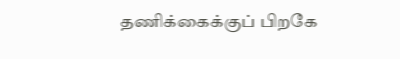தணிக்கைக்குப் பிறகே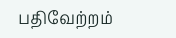பதிவேற்றம்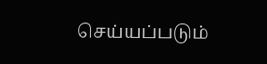செய்யப்படும்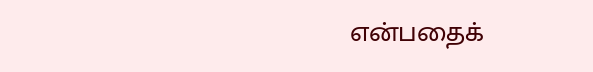என்பதைக்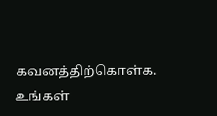கவனத்திற்கொள்க. உங்கள்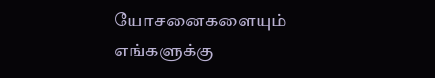யோசனைகளையும் எங்களுக்கு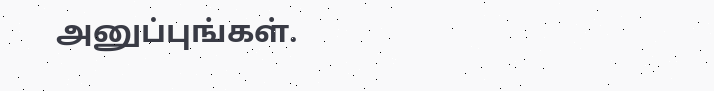அனுப்புங்கள்.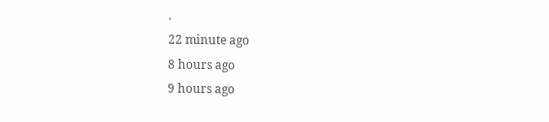.
22 minute ago
8 hours ago
9 hours ago